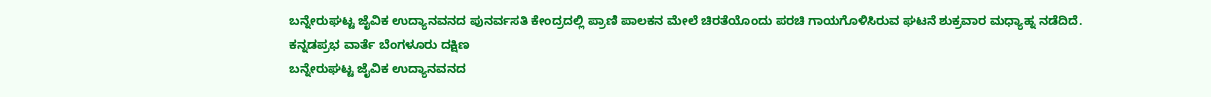ಬನ್ನೇರುಘಟ್ಟ ಜೈವಿಕ ಉದ್ಯಾನವನದ ಪುನರ್ವಸತಿ ಕೇಂದ್ರದಲ್ಲಿ ಪ್ರಾಣಿ ಪಾಲಕನ ಮೇಲೆ ಚಿರತೆಯೊಂದು ಪರಚಿ ಗಾಯಗೊಳಿಸಿರುವ ಘಟನೆ ಶುಕ್ರವಾರ ಮಧ್ಯಾಹ್ನ ನಡೆದಿದೆ.
ಕನ್ನಡಪ್ರಭ ವಾರ್ತೆ ಬೆಂಗಳೂರು ದಕ್ಷಿಣ
ಬನ್ನೇರುಘಟ್ಟ ಜೈವಿಕ ಉದ್ಯಾನವನದ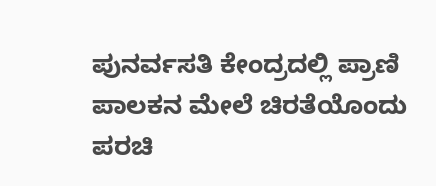ಪುನರ್ವಸತಿ ಕೇಂದ್ರದಲ್ಲಿ ಪ್ರಾಣಿ ಪಾಲಕನ ಮೇಲೆ ಚಿರತೆಯೊಂದು ಪರಚಿ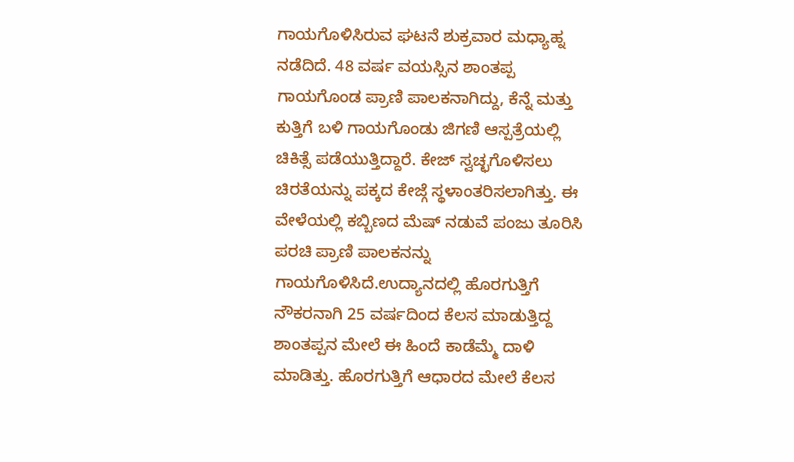ಗಾಯಗೊಳಿಸಿರುವ ಘಟನೆ ಶುಕ್ರವಾರ ಮಧ್ಯಾಹ್ನ ನಡೆದಿದೆ. 48 ವರ್ಷ ವಯಸ್ಸಿನ ಶಾಂತಪ್ಪ ಗಾಯಗೊಂಡ ಪ್ರಾಣಿ ಪಾಲಕನಾಗಿದ್ದು, ಕೆನ್ನೆ ಮತ್ತು ಕುತ್ತಿಗೆ ಬಳಿ ಗಾಯಗೊಂಡು ಜಿಗಣಿ ಆಸ್ಪತ್ರೆಯಲ್ಲಿ ಚಿಕಿತ್ಸೆ ಪಡೆಯುತ್ತಿದ್ದಾರೆ. ಕೇಜ್ ಸ್ವಚ್ಛಗೊಳಿಸಲು ಚಿರತೆಯನ್ನು ಪಕ್ಕದ ಕೇಜ್ಗೆ ಸ್ಥಳಾಂತರಿಸಲಾಗಿತ್ತು. ಈ ವೇಳೆಯಲ್ಲಿ ಕಬ್ಬಿಣದ ಮೆಷ್ ನಡುವೆ ಪಂಜು ತೂರಿಸಿ ಪರಚಿ ಪ್ರಾಣಿ ಪಾಲಕನನ್ನು ಗಾಯಗೊಳಿಸಿದೆ.ಉದ್ಯಾನದಲ್ಲಿ ಹೊರಗುತ್ತಿಗೆ ನೌಕರನಾಗಿ 25 ವರ್ಷದಿಂದ ಕೆಲಸ ಮಾಡುತ್ತಿದ್ದ ಶಾಂತಪ್ಪನ ಮೇಲೆ ಈ ಹಿಂದೆ ಕಾಡೆಮ್ಮೆ ದಾಳಿ ಮಾಡಿತ್ತು. ಹೊರಗುತ್ತಿಗೆ ಆಧಾರದ ಮೇಲೆ ಕೆಲಸ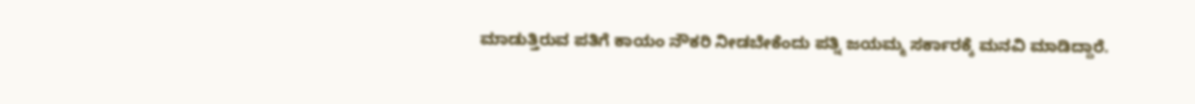ಮಾಡುತ್ತಿರುವ ಪತಿಗೆ ಕಾಯಂ ನೌಕರಿ ನೀಡಬೇಕೆಂದು ಪತ್ನಿ ಜಯಮ್ಮ ಸರ್ಕಾರಕ್ಕೆ ಮನವಿ ಮಾಡಿದ್ದಾರೆ.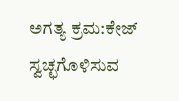ಅಗತ್ಯ ಕ್ರಮ:ಕೇಜ್ ಸ್ವಚ್ಛಗೊಳಿಸುವ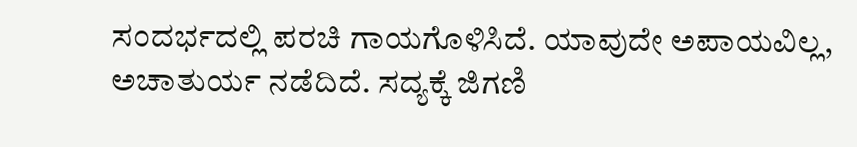ಸಂದರ್ಭದಲ್ಲಿ ಪರಚಿ ಗಾಯಗೊಳಿಸಿದೆ. ಯಾವುದೇ ಅಪಾಯವಿಲ್ಲ, ಅಚಾತುರ್ಯ ನಡೆದಿದೆ. ಸದ್ಯಕ್ಕೆ ಜಿಗಣಿ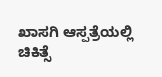ಖಾಸಗಿ ಆಸ್ಪತ್ರೆಯಲ್ಲಿ ಚಿಕಿತ್ಸೆ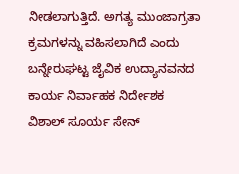ನೀಡಲಾಗುತ್ತಿದೆ. ಅಗತ್ಯ ಮುಂಜಾಗ್ರತಾ ಕ್ರಮಗಳನ್ನು ವಹಿಸಲಾಗಿದೆ ಎಂದು ಬನ್ನೇರುಘಟ್ಟ ಜೈವಿಕ ಉದ್ಯಾನವನದ ಕಾರ್ಯ ನಿರ್ವಾಹಕ ನಿರ್ದೇಶಕ ವಿಶಾಲ್ ಸೂರ್ಯ ಸೇನ್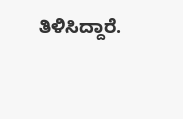ತಿಳಿಸಿದ್ದಾರೆ.